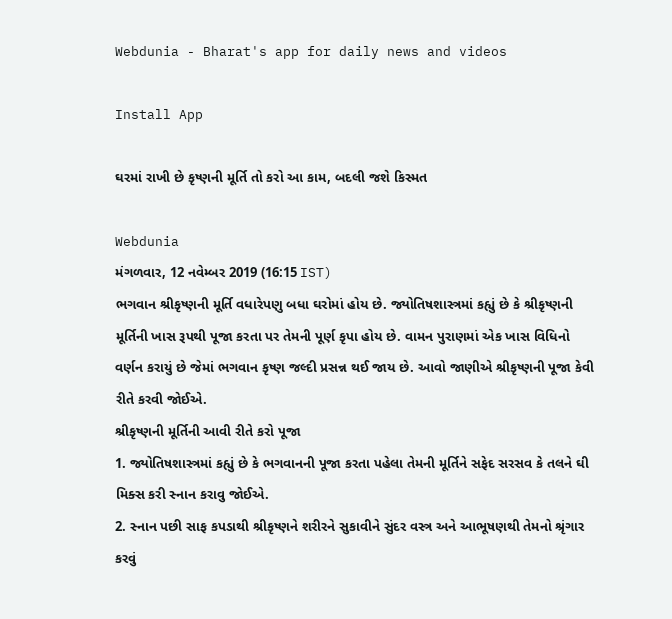Webdunia - Bharat's app for daily news and videos

Install App

ઘરમાં રાખી છે કૃષ્ણની મૂર્તિ તો કરો આ કામ, બદલી જશે કિસ્મત

Webdunia
મંગળવાર, 12 નવેમ્બર 2019 (16:15 IST)
ભગવાન શ્રીકૃષ્ણની મૂર્તિ વધારેપણુ બધા ઘરોમાં હોય છે. જ્યોતિષશાસ્ત્રમાં કહ્યું છે કે શ્રીકૃષ્ણની મૂર્તિની ખાસ રૂપથી પૂજા કરતા પર તેમની પૂર્ણ કૃપા હોય છે. વામન પુરાણમાં એક ખાસ વિધિનો વર્ણન કરાયું છે જેમાં ભગવાન કૃષ્ણ જલ્દી પ્રસન્ન થઈ જાય છે. આવો જાણીએ શ્રીકૃષ્ણની પૂજા કેવી રીતે કરવી જોઈએ.
શ્રીકૃષ્ણની મૂર્તિની આવી રીતે કરો પૂજા
1. જ્યોતિષશાસ્ત્રમાં કહ્યું છે કે ભગવાનની પૂજા કરતા પહેલા તેમની મૂર્તિને સફેદ સરસવ કે તલને ઘી મિક્સ કરી સ્નાન કરાવુ જોઈએ.
2. સ્નાન પછી સાફ કપડાથી શ્રીકૃષ્ણને શરીરને સુકાવીને સુંદર વસ્ત્ર અને આભૂષણથી તેમનો શ્રૃંગાર કરવું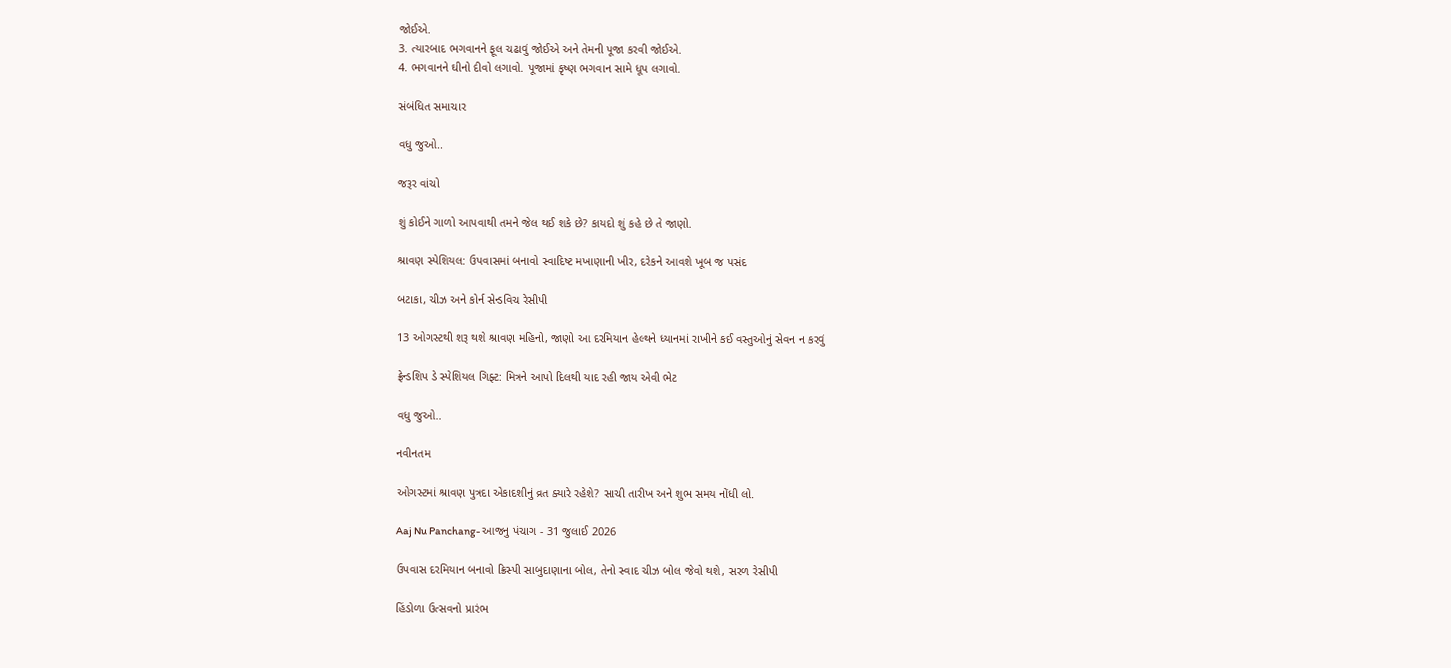જોઈએ.
3. ત્યારબાદ ભગવાનને ફૂલ ચઢાવું જોઈએ અને તેમની પૂજા કરવી જોઈએ.
4. ભગવાનને ઘીનો દીવો લગાવો. પૂજામાં કૃષ્ણ ભગવાન સામે ધૂપ લગાવો.

સંબંધિત સમાચાર

વધુ જુઓ..

જરૂર વાંચો

શું કોઈને ગાળો આપવાથી તમને જેલ થઈ શકે છે? કાયદો શું કહે છે તે જાણો.

શ્રાવણ સ્પેશિયલ: ઉપવાસમાં બનાવો સ્વાદિષ્ટ મખાણાની ખીર, દરેકને આવશે ખૂબ જ પસંદ

બટાકા, ચીઝ અને કોર્ન સેન્ડવિચ રેસીપી

13 ઓગસ્ટથી શરૂ થશે શ્રાવણ મહિનો, જાણો આ દરમિયાન હેલ્થને ધ્યાનમાં રાખીને કઈ વસ્તુઓનું સેવન ન કરવું

ફ્રેન્ડશિપ ડે સ્પેશિયલ ગિફ્ટ: મિત્રને આપો દિલથી યાદ રહી જાય એવી ભેટ

વધુ જુઓ..

નવીનતમ

ઓગસ્ટમાં શ્રાવણ પુત્રદા એકાદશીનું વ્રત ક્યારે રહેશે? સાચી તારીખ અને શુભ સમય નોંધી લો.

Aaj Nu Panchang- આજનુ પંચાગ - 31 જુલાઈ 2026

ઉપવાસ દરમિયાન બનાવો ક્રિસ્પી સાબુદાણાના બોલ, તેનો સ્વાદ ચીઝ બોલ જેવો થશે, સરળ રેસીપી

હિંડોળા ઉત્સવનો પ્રારંભ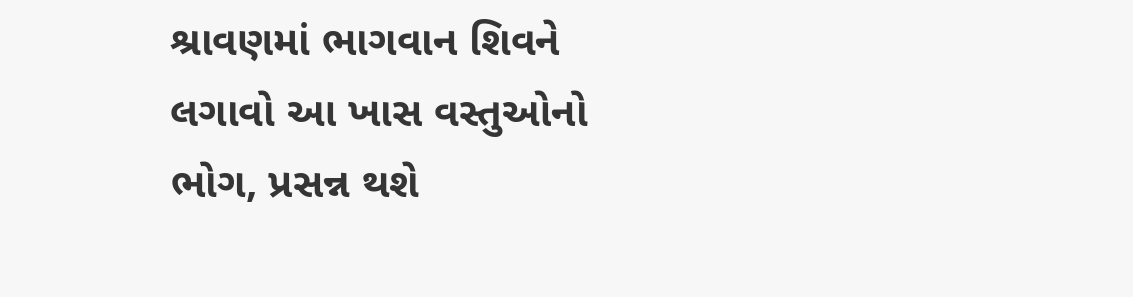શ્રાવણમાં ભાગવાન શિવને લગાવો આ ખાસ વસ્તુઓનો ભોગ, પ્રસન્ન થશે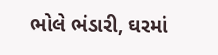ભોલે ભંડારી, ઘરમાં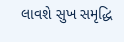લાવશે સુખ સમૃદ્ધિ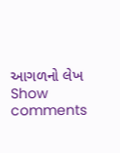આગળનો લેખ
Show comments